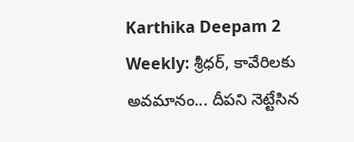Karthika Deepam 2 Weekly: శ్రీధర్, కావేరిలకు అవమానం... దీపని నెట్టేసిన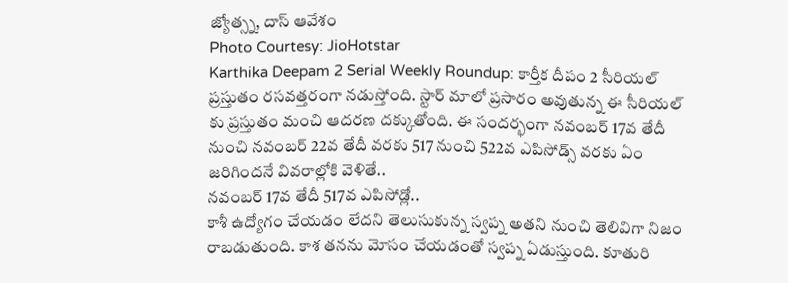జ్యోత్స్న, దాస్ ఆవేశం
Photo Courtesy: JioHotstar
Karthika Deepam 2 Serial Weekly Roundup: కార్తీక దీపం 2 సీరియల్ ప్రస్తుతం రసవత్తరంగా నడుస్తోంది. స్టార్ మాలో ప్రసారం అవుతున్న ఈ సీరియల్ కు ప్రస్తుతం మంచి ఆదరణ దక్కుతోంది. ఈ సందర్భంగా నవంబర్ 17వ తేదీ నుంచి నవంబర్ 22వ తేదీ వరకు 517 నుంచి 522వ ఎపిసోడ్స్ వరకు ఏం జరిగిందనే వివరాల్లోకి వెళితే..
నవంబర్ 17వ తేదీ 517వ ఎపిసోడ్లో..
కాశీ ఉద్యోగం చేయడం లేదని తెలుసుకున్న స్వప్న అతని నుంచి తెలివిగా నిజం రాబడుతుంది. కాశ తనను మోసం చేయడంతో స్వప్న ఏడుస్తుంది. కూతురి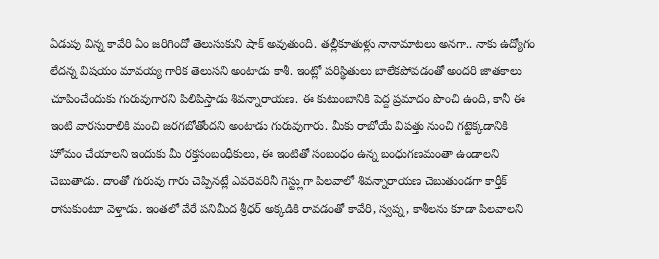ఏడుపు విన్న కావేరి ఏం జరిగిందో తెలుసుకుని షాక్ అవుతుంది. తల్లీకూతుళ్లు నానామాటలు అనగా.. నాకు ఉద్యోగం లేదన్న విషయం మావయ్య గారిక తెలుసని అంటాడు కాశీ. ఇంట్లో పరిస్థితులు బాలేకపోవడంతో అందరి జాతకాలు చూపించేందుకు గురువుగారని పిలిపిస్తాడు శివన్నారాయణ. ఈ కుటుంబానికి పెద్ద ప్రమాదం పొంచి ఉంది, కానీ ఈ ఇంటి వారసురాలికి మంచి జరగబోతోందని అంటాడు గురువుగారు. మీకు రాబోయే విపత్తు నుంచి గట్టెక్కడానికి హోమం చేయాలని ఇందుకు మీ రక్తసంబంధీకులు, ఈ ఇంటితో సంబంధం ఉన్న బంధుగణమంతా ఉండాలని చెబుతాడు. దాంతో గురువు గారు చెప్పినట్లే ఎవరెవరినీ గెస్ట్లుగా పిలవాలో శివన్నారాయణ చెబుతుండగా కార్తీక్ రాసుకుంటూ వెళ్తాడు. ఇంతలో వేరే పనిమీద శ్రీధర్ అక్కడికి రావడంతో కావేరి, స్వప్న, కాశీలను కూడా పిలవాలని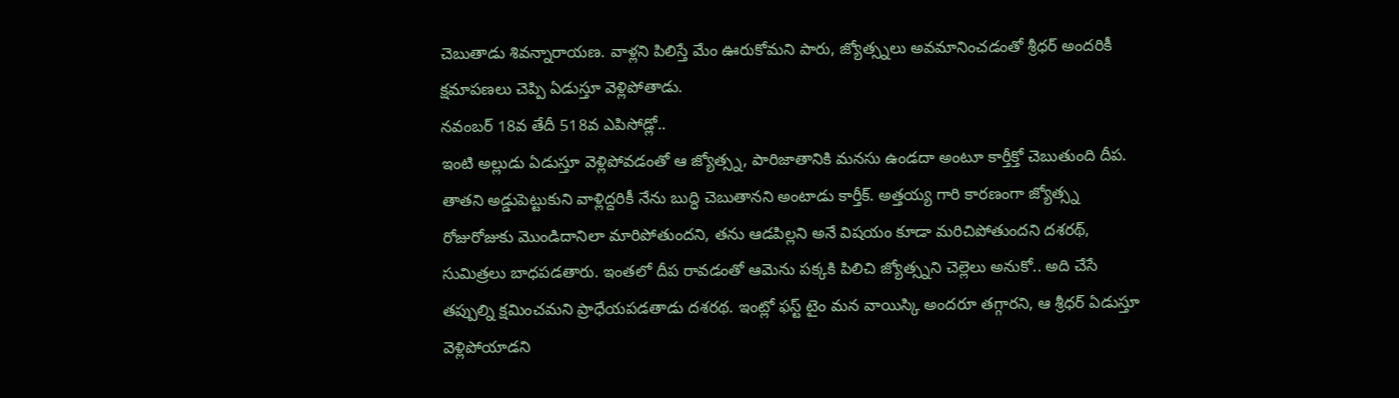చెబుతాడు శివన్నారాయణ. వాళ్లని పిలిస్తే మేం ఊరుకోమని పారు, జ్యోత్స్నలు అవమానించడంతో శ్రీధర్ అందరికీ క్షమాపణలు చెప్పి ఏడుస్తూ వెళ్లిపోతాడు.
నవంబర్ 18వ తేదీ 518వ ఎపిసోడ్లో..
ఇంటి అల్లుడు ఏడుస్తూ వెళ్లిపోవడంతో ఆ జ్యోత్స్న, పారిజాతానికి మనసు ఉండదా అంటూ కార్తీక్తో చెబుతుంది దీప. తాతని అడ్డుపెట్టుకుని వాళ్లిద్దరికీ నేను బుద్ధి చెబుతానని అంటాడు కార్తీక్. అత్తయ్య గారి కారణంగా జ్యోత్స్న రోజురోజుకు మొండిదానిలా మారిపోతుందని, తను ఆడపిల్లని అనే విషయం కూడా మరిచిపోతుందని దశరథ్, సుమిత్రలు బాధపడతారు. ఇంతలో దీప రావడంతో ఆమెను పక్కకి పిలిచి జ్యోత్స్నని చెల్లెలు అనుకో.. అది చేసే తప్పుల్ని క్షమించమని ప్రాధేయపడతాడు దశరథ. ఇంట్లో ఫస్ట్ టైం మన వాయిస్కి అందరూ తగ్గారని, ఆ శ్రీధర్ ఏడుస్తూ వెళ్లిపోయాడని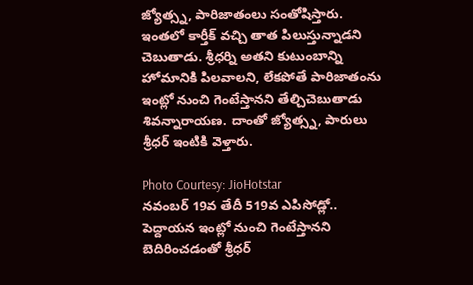జ్యోత్స్న, పారిజాతంలు సంతోషిస్తారు. ఇంతలో కార్తీక్ వచ్చి తాత పిలుస్తున్నాడని చెబుతాడు. శ్రీధర్ని అతని కుటుంబాన్ని హోమానికి పిలవాలని, లేకపోతే పారిజాతంను ఇంట్లో నుంచి గెంటేస్తానని తేల్చిచెబుతాడు శివన్నారాయణ. దాంతో జ్యోత్స్న, పారులు శ్రీధర్ ఇంటికి వెళ్తారు.

Photo Courtesy: JioHotstar
నవంబర్ 19వ తేదీ 519వ ఎపిసోడ్లో..
పెద్దాయన ఇంట్లో నుంచి గెంటేస్తానని బెదిరించడంతో శ్రీధర్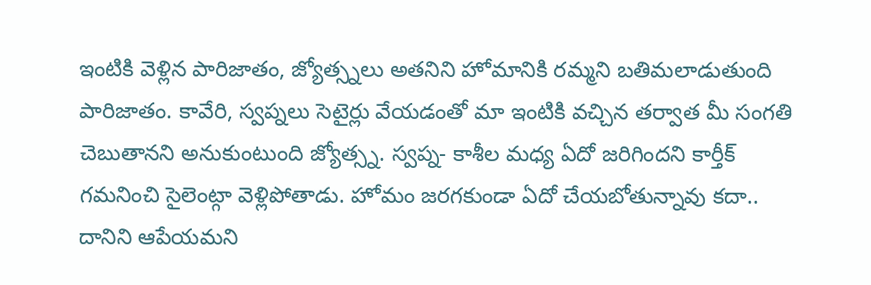ఇంటికి వెళ్లిన పారిజాతం, జ్యోత్స్నలు అతనిని హోమానికి రమ్మని బతిమలాడుతుంది పారిజాతం. కావేరి, స్వప్నలు సెటైర్లు వేయడంతో మా ఇంటికి వచ్చిన తర్వాత మీ సంగతి చెబుతానని అనుకుంటుంది జ్యోత్స్న. స్వప్న- కాశీల మధ్య ఏదో జరిగిందని కార్తీక్ గమనించి సైలెంట్గా వెళ్లిపోతాడు. హోమం జరగకుండా ఏదో చేయబోతున్నావు కదా.. దానిని ఆపేయమని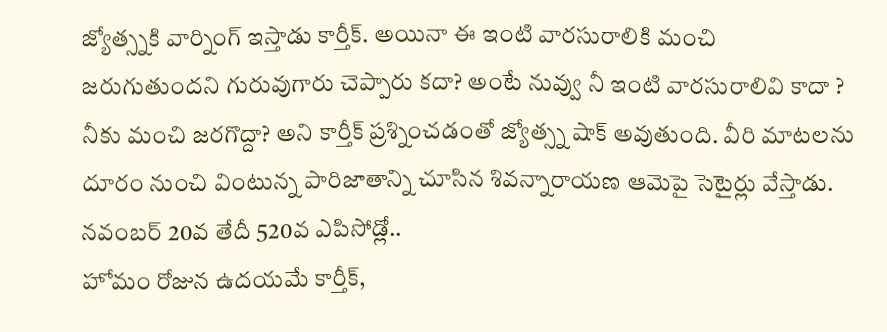జ్యోత్స్నకి వార్నింగ్ ఇస్తాడు కార్తీక్. అయినా ఈ ఇంటి వారసురాలికి మంచి జరుగుతుందని గురువుగారు చెప్పారు కదా? అంటే నువ్వు నీ ఇంటి వారసురాలివి కాదా ? నీకు మంచి జరగొద్దా? అని కార్తీక్ ప్రశ్నించడంతో జ్యోత్స్న షాక్ అవుతుంది. వీరి మాటలను దూరం నుంచి వింటున్న పారిజాతాన్ని చూసిన శివన్నారాయణ ఆమెపై సెటైర్లు వేస్తాడు.
నవంబర్ 20వ తేదీ 520వ ఎపిసోడ్లో..
హోమం రోజున ఉదయమే కార్తీక్,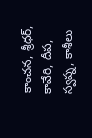కాంచన, శ్రీధర్, కావేరి, దీప, స్వప్న, కాశీలు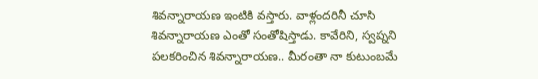శివన్నారాయణ ఇంటికి వస్తారు. వాళ్లందరినీ చూసి శివన్నారాయణ ఎంతో సంతోషిస్తాడు. కావేరిని, స్వప్నని పలకరించిన శివన్నారాయణ.. మీరంతా నా కుటుంబమే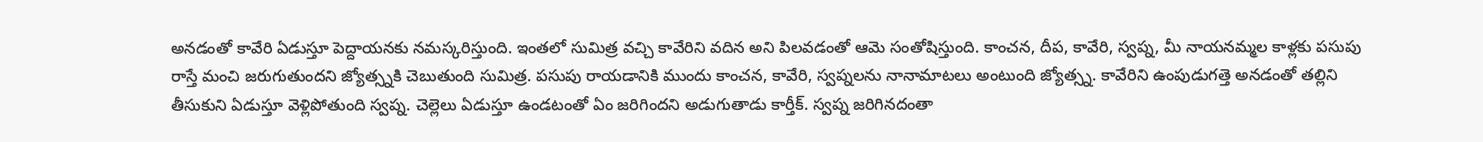అనడంతో కావేరి ఏడుస్తూ పెద్దాయనకు నమస్కరిస్తుంది. ఇంతలో సుమిత్ర వచ్చి కావేరిని వదిన అని పిలవడంతో ఆమె సంతోషిస్తుంది. కాంచన, దీప, కావేరి, స్వప్న, మీ నాయనమ్మల కాళ్లకు పసుపు రాస్తే మంచి జరుగుతుందని జ్యోత్స్నకి చెబుతుంది సుమిత్ర. పసుపు రాయడానికి ముందు కాంచన, కావేరి, స్వప్నలను నానామాటలు అంటుంది జ్యోత్స్న. కావేరిని ఉంపుడుగత్తె అనడంతో తల్లిని తీసుకుని ఏడుస్తూ వెళ్లిపోతుంది స్వప్న. చెల్లెలు ఏడుస్తూ ఉండటంతో ఏం జరిగిందని అడుగుతాడు కార్తీక్. స్వప్న జరిగినదంతా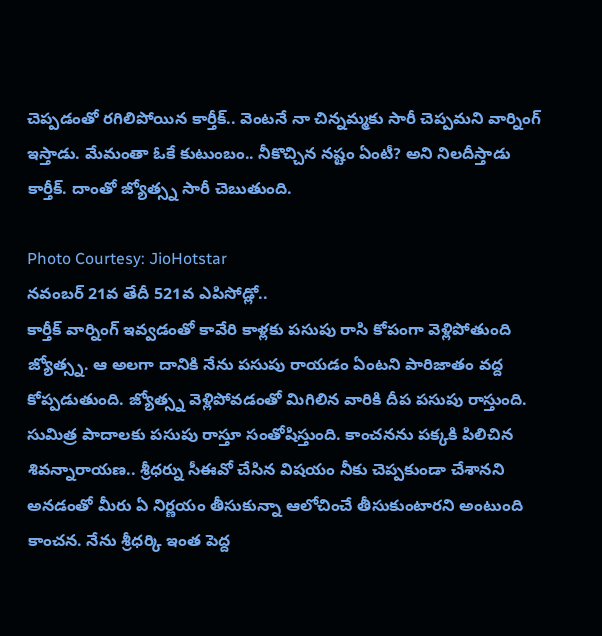చెప్పడంతో రగిలిపోయిన కార్తీక్.. వెంటనే నా చిన్నమ్మకు సారీ చెప్పమని వార్నింగ్ ఇస్తాడు. మేమంతా ఓకే కుటుంబం.. నీకొచ్చిన నష్టం ఏంటీ? అని నిలదీస్తాడు కార్తీక్. దాంతో జ్యోత్స్న సారీ చెబుతుంది.

Photo Courtesy: JioHotstar
నవంబర్ 21వ తేదీ 521వ ఎపిసోడ్లో..
కార్తీక్ వార్నింగ్ ఇవ్వడంతో కావేరి కాళ్లకు పసుపు రాసి కోపంగా వెళ్లిపోతుంది జ్యోత్స్న. ఆ అలగా దానికి నేను పసుపు రాయడం ఏంటని పారిజాతం వద్ద కోప్పడుతుంది. జ్యోత్స్న వెళ్లిపోవడంతో మిగిలిన వారికి దీప పసుపు రాస్తుంది. సుమిత్ర పాదాలకు పసుపు రాస్తూ సంతోషిస్తుంది. కాంచనను పక్కకి పిలిచిన శివన్నారాయణ.. శ్రీధర్ను సీఈవో చేసిన విషయం నీకు చెప్పకుండా చేశానని అనడంతో మీరు ఏ నిర్ణయం తీసుకున్నా ఆలోచించే తీసుకుంటారని అంటుంది కాంచన. నేను శ్రీధర్కి ఇంత పెద్ద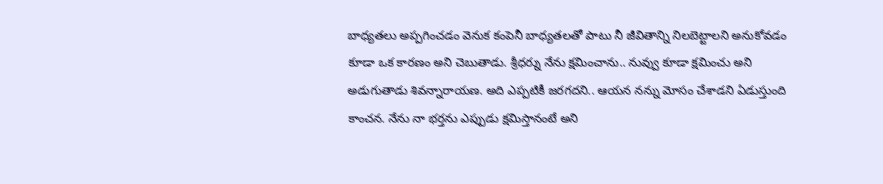బాధ్యతలు అప్పగించడం వెనుక కంపెనీ బాధ్యతలతో పాటు నీ జీవితాన్ని నిలబెట్టాలని అనుకోవడం కూడా ఒక కారణం అని చెబుతాడు. శ్రీధర్ను నేను క్షమించాను.. నువ్వు కూడా క్షమించు అని అడుగుతాడు శివన్నారాయణ. అది ఎప్పటికీ జరగదని.. ఆయన నన్ను మోసం చేశాడని ఏడుస్తుంది కాంచన. నేను నా భర్తను ఎప్పుడు క్షమిస్తానంటే అని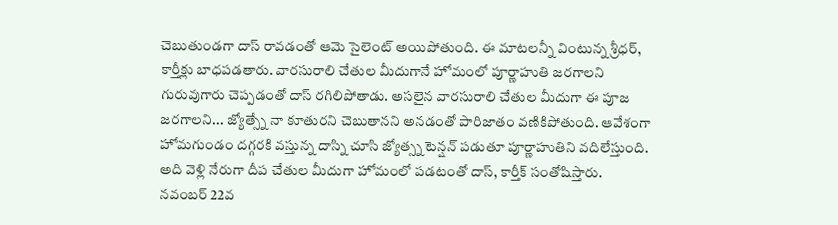చెబుతుండగా దాస్ రావడంతో ఆమె సైలెంట్ అయిపోతుంది. ఈ మాటలన్నీ వింటున్న శ్రీధర్, కార్తీక్లు బాధపడతారు. వారసురాలి చేతుల మీదుగానే హోమంలో పూర్ణాహుతి జరగాలని గురువుగారు చెప్పడంతో దాస్ రగిలిపోతాడు. అసలైన వారసురాలి చేతుల మీదుగా ఈ పూజ జరగాలని... జ్యోత్స్నే నా కూతురని చెబుతానని అనడంతో పారిజాతం వణికిపోతుంది. ఆవేశంగా హోమగుండం దగ్గరకి వస్తున్న దాస్ని చూసి జ్యోత్స్న టెన్షన్ పడుతూ పూర్ణాహుతిని వదిలేస్తుంది. అది వెళ్లి నేరుగా దీప చేతుల మీదుగా హోమంలో పడటంతో దాస్, కార్తీక్ సంతోషిస్తారు.
నవంబర్ 22వ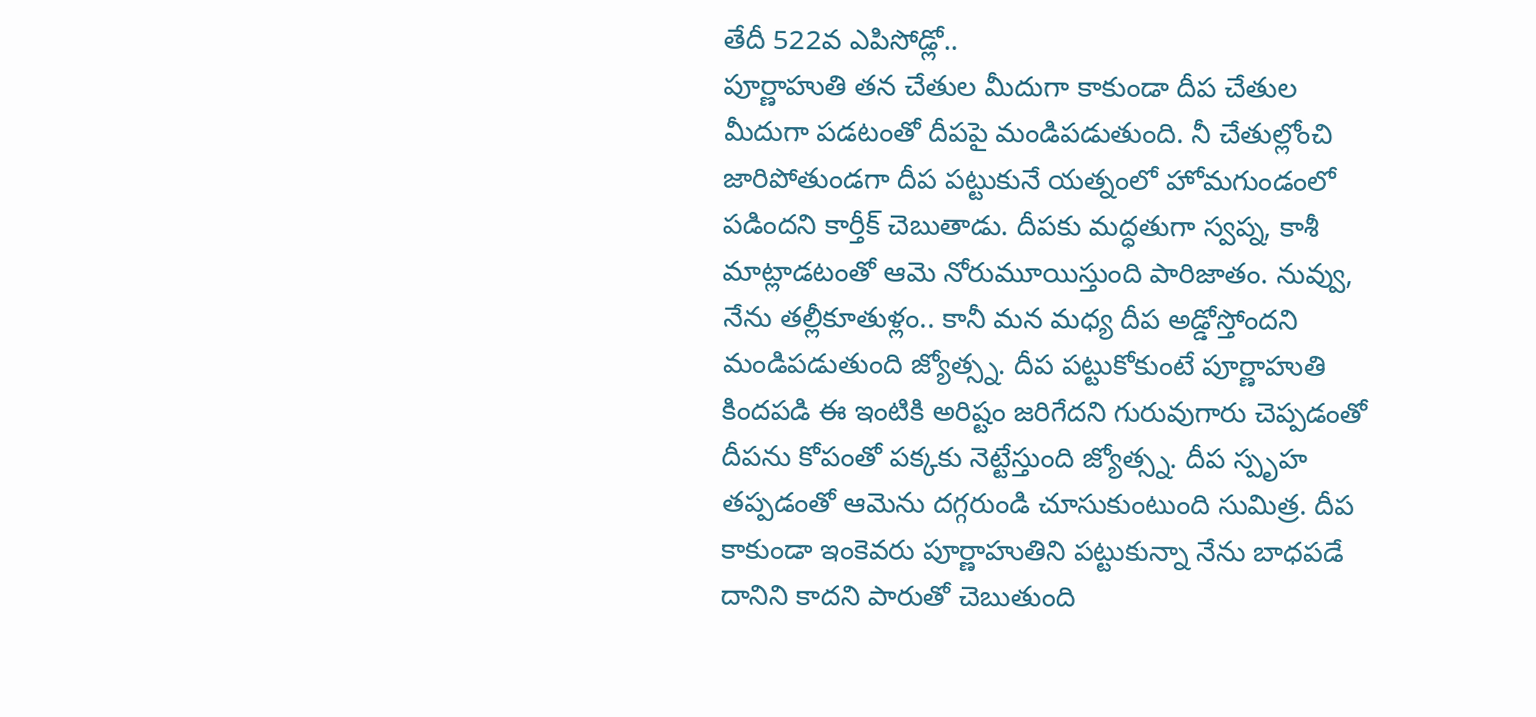తేదీ 522వ ఎపిసోడ్లో..
పూర్ణాహుతి తన చేతుల మీదుగా కాకుండా దీప చేతుల మీదుగా పడటంతో దీపపై మండిపడుతుంది. నీ చేతుల్లోంచి జారిపోతుండగా దీప పట్టుకునే యత్నంలో హోమగుండంలో పడిందని కార్తీక్ చెబుతాడు. దీపకు మద్ధతుగా స్వప్న, కాశీ మాట్లాడటంతో ఆమె నోరుమూయిస్తుంది పారిజాతం. నువ్వు, నేను తల్లీకూతుళ్లం.. కానీ మన మధ్య దీప అడ్డోస్తోందని మండిపడుతుంది జ్యోత్స్న. దీప పట్టుకోకుంటే పూర్ణాహుతి కిందపడి ఈ ఇంటికి అరిష్టం జరిగేదని గురువుగారు చెప్పడంతో దీపను కోపంతో పక్కకు నెట్టేస్తుంది జ్యోత్స్న. దీప స్పృహ తప్పడంతో ఆమెను దగ్గరుండి చూసుకుంటుంది సుమిత్ర. దీప కాకుండా ఇంకెవరు పూర్ణాహుతిని పట్టుకున్నా నేను బాధపడే దానిని కాదని పారుతో చెబుతుంది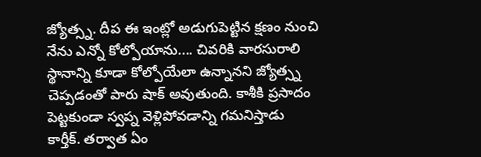జ్యోత్స్న. దీప ఈ ఇంట్లో అడుగుపెట్టిన క్షణం నుంచి నేను ఎన్నో కోల్పోయాను.... చివరికి వారసురాలి స్థానాన్ని కూడా కోల్పోయేలా ఉన్నానని జ్యోత్స్న చెప్పడంతో పారు షాక్ అవుతుంది. కాశీకి ప్రసాదం పెట్టకుండా స్వప్న వెళ్లిపోవడాన్ని గమనిస్తాడు కార్తీక్. తర్వాత ఏం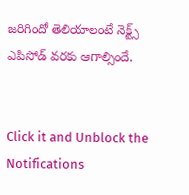జరిగిందో తెలియాలంటే నెక్ట్స్ ఎపిసోడ్ వరకు ఆగాల్సిందే.


Click it and Unblock the Notifications